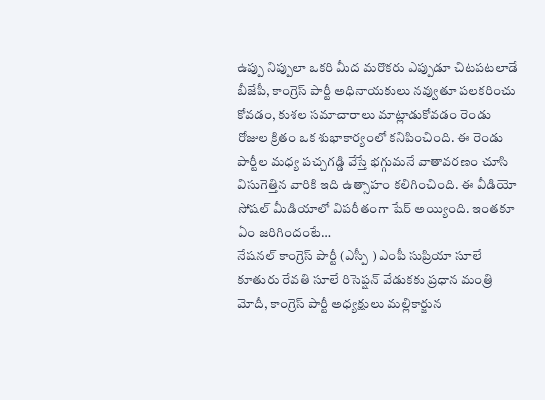ఉప్పు నిప్పులా ఒకరి మీద మరొకరు ఎప్పుడూ చిటపటలాడే బీజేపీ, కాంగ్రెస్ పార్టీ అధినాయకులు నవ్వుతూ పలకరించు కోవడం, కుశల సమాచారాలు మాట్లాడుకోవడం రెండు రోజుల క్రితం ఒక శుభాకార్యంలో కనిపించింది. ఈ రెండు పార్టీల మధ్య పచ్చగడ్డి వేస్తే భగ్గుమనే వాతావరణం చూసి విసుగెత్తిన వారికి ఇది ఉత్సాహం కలిగించింది. ఈ వీడియో సోషల్ మీడియాలో విపరీతంగా షేర్ అయ్యింది. ఇంతకూ ఏం జరిగిందంటే…
నేషనల్ కాంగ్రెస్ పార్టీ (ఎస్పీ ) ఎంపీ సుప్రియా సూలే కూతురు రేవతి సూలే రిసెప్షన్ వేడుకకు ప్రధాన మంత్రి మోదీ, కాంగ్రెస్ పార్టీ అధ్యక్షులు మల్లికార్జున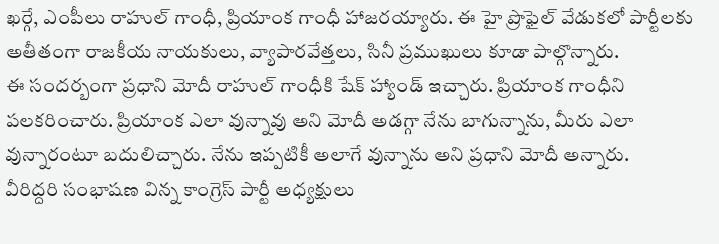ఖర్గే, ఎంపీలు రాహుల్ గాంధీ, ప్రియాంక గాంధీ హాజరయ్యారు. ఈ హై ప్రొఫైల్ వేడుకలో పార్టీలకు అతీతంగా రాజకీయ నాయకులు, వ్యాపారవేత్తలు, సినీ ప్రముఖులు కూడా పాల్గొన్నారు.
ఈ సందర్బంగా ప్రధాని మోదీ రాహుల్ గాంధీకి షేక్ హ్యాండ్ ఇచ్చారు. ప్రియాంక గాంధీని పలకరించారు. ప్రియాంక ఎలా వున్నావు అని మోదీ అడగ్గా నేను బాగున్నాను, మీరు ఎలా వున్నారంటూ బదులిచ్చారు. నేను ఇప్పటికీ అలాగే వున్నాను అని ప్రధాని మోదీ అన్నారు.
వీరిద్దరి సంభాషణ విన్న కాంగ్రెస్ పార్టీ అధ్యక్షులు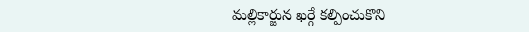మల్లికార్జున ఖర్గే కల్పించుకొని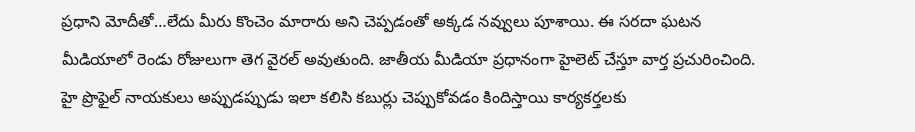ప్రధాని మోదీతో…లేదు మీరు కొంచెం మారారు అని చెప్పడంతో అక్కడ నవ్వులు పూశాయి. ఈ సరదా ఘటన మీడియాలో రెండు రోజులుగా తెగ వైరల్ అవుతుంది. జాతీయ మీడియా ప్రధానంగా హైలెట్ చేస్తూ వార్త ప్రచురించింది. హై ప్రొఫైల్ నాయకులు అప్పుడప్పుడు ఇలా కలిసి కబుర్లు చెప్పుకోవడం కిందిస్తాయి కార్యకర్తలకు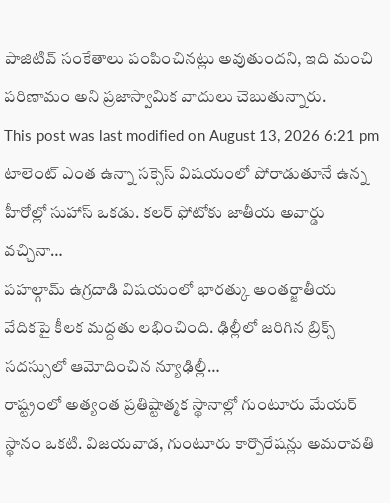పాజిటివ్ సంకేతాలు పంపించినట్లు అవుతుందని, ఇది మంచి పరిణామం అని ప్రజాస్వామిక వాదులు చెబుతున్నారు.
This post was last modified on August 13, 2026 6:21 pm
టాలెంట్ ఎంత ఉన్నా సక్సెస్ విషయంలో పోరాడుతూనే ఉన్న హీరోల్లో సుహాస్ ఒకడు. కలర్ ఫోటోకు జాతీయ అవార్డు వచ్చినా…
పహల్గామ్ ఉగ్రదాడి విషయంలో భారత్కు అంతర్జాతీయ వేదికపై కీలక మద్దతు లభించింది. ఢిల్లీలో జరిగిన బ్రిక్స్ సదస్సులో ఆమోదించిన న్యూఢిల్లీ…
రాష్ట్రంలో అత్యంత ప్రతిష్టాత్మక స్థానాల్లో గుంటూరు మేయర్ స్థానం ఒకటి. విజయవాడ, గుంటూరు కార్పొరేషన్లు అమరావతి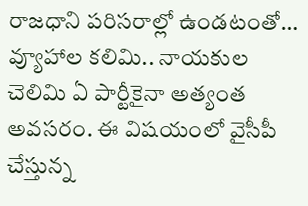రాజధాని పరిసరాల్లో ఉండటంతో…
వ్యూహాల కలిమి.. నాయకుల చెలిమి ఏ పార్టీకైనా అత్యంత అవసరం. ఈ విషయంలో వైసీపీ చేస్తున్న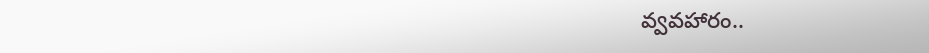వ్వవహారం..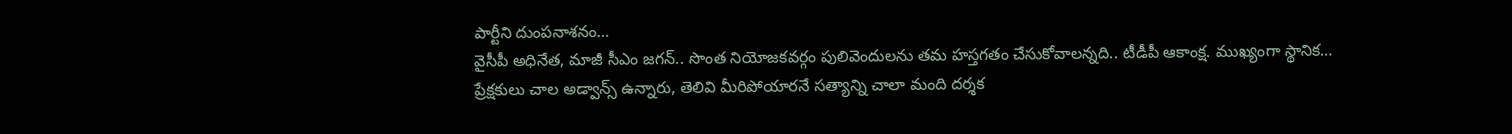పార్టీని దుంపనాశనం…
వైసీపీ అధినేత, మాజీ సీఎం జగన్.. సొంత నియోజకవర్గం పులివెందులను తమ హస్తగతం చేసుకోవాలన్నది.. టీడీపీ ఆకాంక్ష. ముఖ్యంగా స్థానిక…
ప్రేక్షకులు చాల అడ్వాన్స్ ఉన్నారు, తెలివి మీరిపోయారనే సత్యాన్ని చాలా మంది దర్శక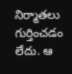నిర్మాతలు గుర్తించడం లేదు. ఆ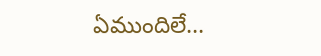ఏముందిలే…